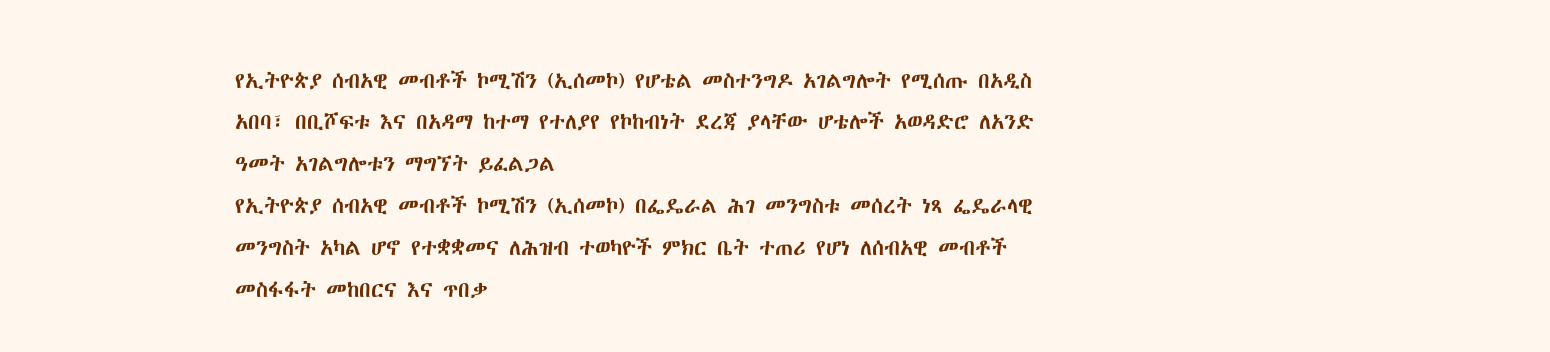የኢትዮጵያ ሰብአዊ መብቶች ኮሚሽን (ኢሰመኮ) የሆቴል መስተንግዶ አገልግሎት የሚሰጡ በአዲስ አበባ፣ በቢሾፍቱ እና በአዳማ ከተማ የተለያየ የኮከብነት ደረጃ ያላቸው ሆቴሎች አወዳድሮ ለአንድ ዓመት አገልግሎቱን ማግኘት ይፈልጋል
የኢትዮጵያ ሰብአዊ መብቶች ኮሚሽን (ኢሰመኮ) በፌዴራል ሕገ መንግስቱ መሰረት ነጻ ፌዴራላዊ መንግስት አካል ሆኖ የተቋቋመና ለሕዝብ ተወካዮች ምክር ቤት ተጠሪ የሆነ ለሰብአዊ መብቶች መስፋፋት መከበርና እና ጥበቃ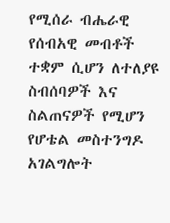የሚሰራ ብሔራዊ የሰብአዊ መብቶች ተቋም ሲሆን ለተለያዩ ስብሰባዎች እና ስልጠናዎች የሚሆን የሆቴል መስተንግዶ አገልግሎት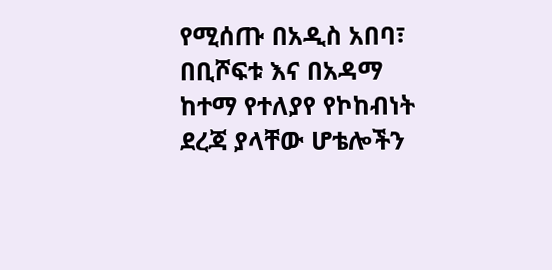የሚሰጡ በአዲስ አበባ፣ በቢሾፍቱ እና በአዳማ ከተማ የተለያየ የኮከብነት ደረጃ ያላቸው ሆቴሎችን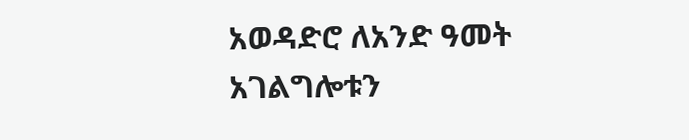አወዳድሮ ለአንድ ዓመት አገልግሎቱን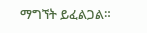ማግኘት ይፈልጋል።